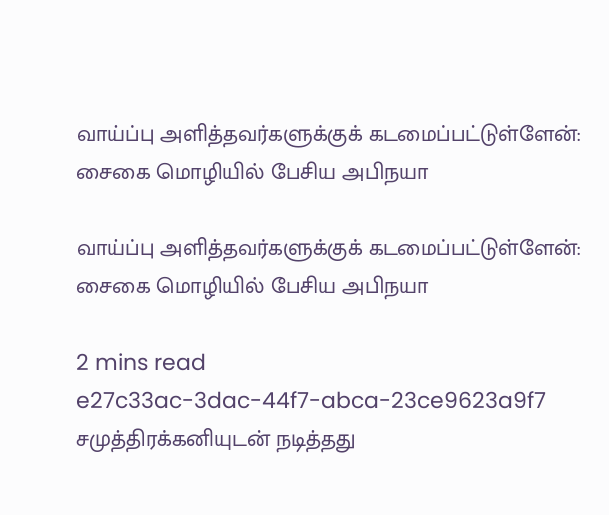வாய்ப்பு அளித்தவர்களுக்குக் கடமைப்பட்டுள்ளேன்: சைகை மொழியில் பேசிய அபிநயா

வாய்ப்பு அளித்தவர்களுக்குக் கடமைப்பட்டுள்ளேன்: சைகை மொழியில் பேசிய அபிநயா

2 mins read
e27c33ac-3dac-44f7-abca-23ce9623a9f7
சமுத்திரக்கனியுடன் நடித்தது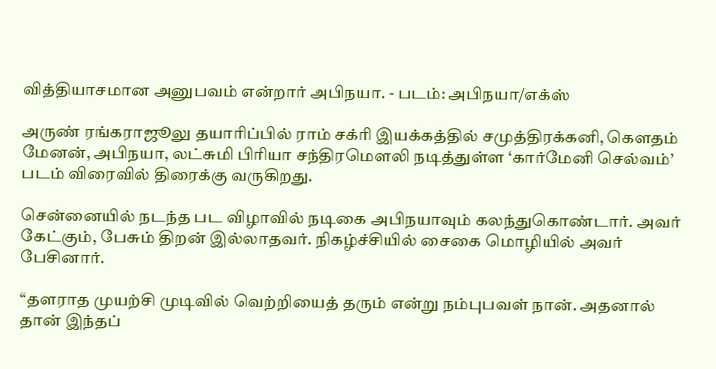வித்தியாசமான அனுபவம் என்றார் அபிநயா. - படம்: அபிநயா/எக்ஸ்

அருண் ரங்கராஜூலு தயாரிப்பில் ராம் சக்ரி இயக்கத்தில் சமுத்திரக்கனி, கௌதம் மேனன், அபிநயா, லட்சுமி பிரியா சந்திரமௌலி நடித்துள்ள ‘கார்மேனி செல்வம்’ படம் விரைவில் திரைக்கு வருகிறது.

சென்னையில் நடந்த பட விழாவில் நடிகை அபிநயாவும் கலந்துகொண்டார். அவர் கேட்கும், பேசும் திறன் இல்லாதவர். நிகழ்ச்சியில் சைகை மொழியில் அவர் பேசினார்.

“தளராத முயற்சி முடிவில் வெற்றியைத் தரும் என்று நம்புபவள் நான். அதனால் தான் இந்தப்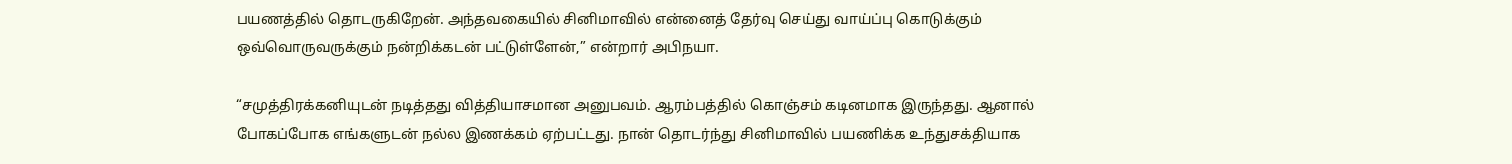பயணத்தில் தொடருகிறேன். அந்தவகையில் சினிமாவில் என்னைத் தேர்வு செய்து வாய்ப்பு கொடுக்கும் ஒவ்வொருவருக்கும் நன்றிக்கடன் பட்டுள்ளேன்,” என்றார் அபிநயா.

“சமுத்திரக்கனியுடன் நடித்தது வித்தியாசமான அனுபவம். ஆரம்பத்தில் கொஞ்சம் கடினமாக இருந்தது. ஆனால் போகப்போக எங்களுடன் நல்ல இணக்கம் ஏற்பட்டது. நான் தொடர்ந்து சினிமாவில் பயணிக்க உந்துசக்தியாக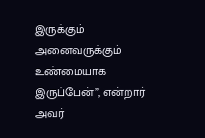இருக்கும் அனைவருக்கும் உண்மையாக இருப்பேன்”, என்றார் அவர்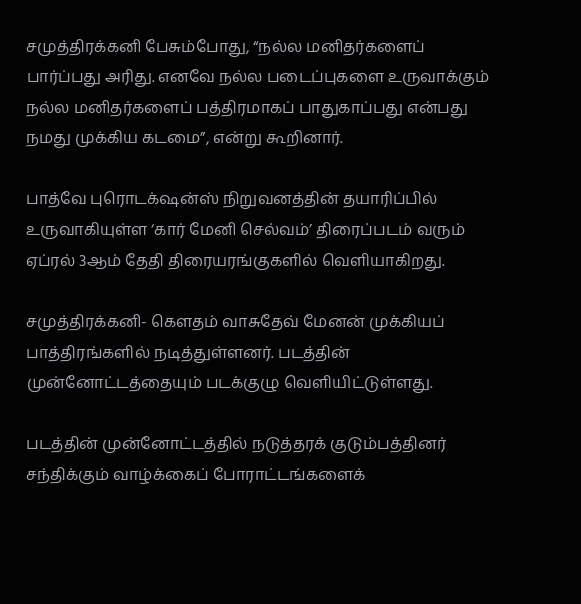சமுத்திரக்கனி பேசும்போது, “நல்ல மனிதர்களைப் பார்ப்பது அரிது. எனவே நல்ல படைப்புகளை உருவாக்கும் நல்ல மனிதர்களைப் பத்திரமாகப் பாதுகாப்பது என்பது நமது முக்கிய கடமை”, என்று கூறினார்.

பாத்வே புரொடக்‌ஷன்ஸ் நிறுவனத்தின் தயாரிப்பில் உருவாகியுள்ள ‘கார் மேனி செல்வம்’ திரைப்படம் வரும் ஏப்ரல் 3ஆம் தேதி திரையரங்குகளில் வெளியாகிறது.

சமுத்திரக்கனி- கௌதம் வாசுதேவ் மேனன் முக்கியப் பாத்திரங்களில் நடித்துள்ளனர். படத்தின் முன்னோட்டத்தையும் படக்குழு வெளியிட்டுள்ளது.

படத்தின் முன்னோட்டத்தில் நடுத்தரக் குடும்பத்தினர் சந்திக்கும் வாழ்க்கைப் போராட்டங்களைக்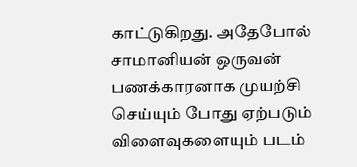காட்டுகிறது. அதேபோல் சாமானியன் ஒருவன் பணக்காரனாக முயற்சி செய்யும் போது ஏற்படும் விளைவுகளையும் படம்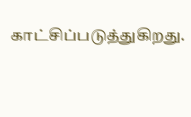காட்சிப்படுத்துகிறது.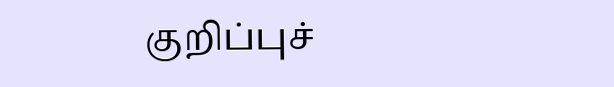குறிப்புச்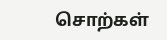சொற்கள்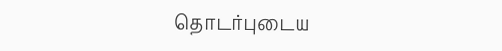தொடர்புடைய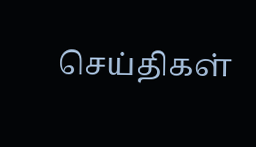செய்திகள்